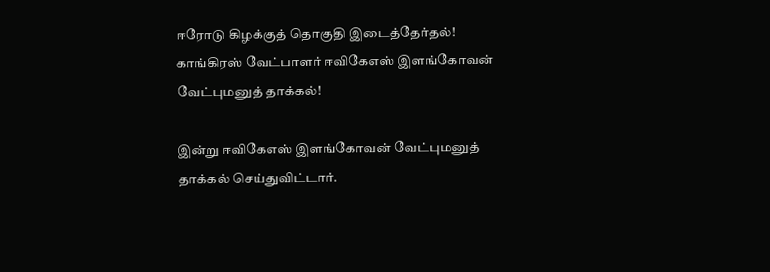ஈரோடு கிழக்குத் தொகுதி இடைத்தேர்தல்! காங்கிரஸ் வேட்பாளர் ஈவிகேஎஸ் இளங்கோவன் வேட்புமனுத் தாக்கல்!

இன்று ஈவிகேஎஸ் இளங்கோவன் வேட்புமனுத் தாக்கல் செய்துவிட்டார்.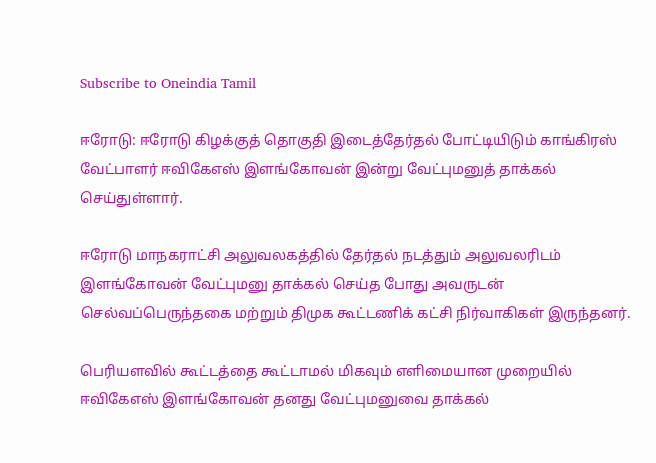Subscribe to Oneindia Tamil

ஈரோடு: ஈரோடு கிழக்குத் தொகுதி இடைத்தேர்தல் போட்டியிடும் காங்கிரஸ் வேட்பாளர் ஈவிகேஎஸ் இளங்கோவன் இன்று வேட்புமனுத் தாக்கல் செய்துள்ளார்.

ஈரோடு மாநகராட்சி அலுவலகத்தில் தேர்தல் நடத்தும் அலுவலரிடம் இளங்கோவன் வேட்புமனு தாக்கல் செய்த போது அவருடன் செல்வப்பெருந்தகை மற்றும் திமுக கூட்டணிக் கட்சி நிர்வாகிகள் இருந்தனர்.

பெரியளவில் கூட்டத்தை கூட்டாமல் மிகவும் எளிமையான முறையில் ஈவிகேஎஸ் இளங்கோவன் தனது வேட்புமனுவை தாக்கல்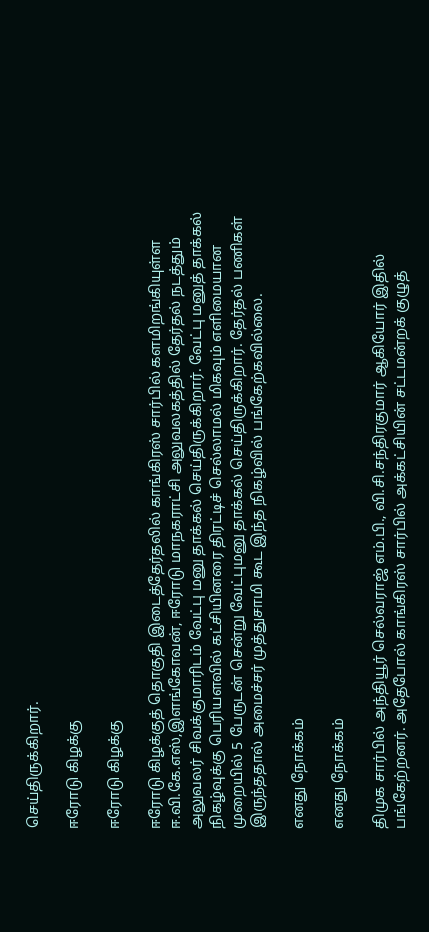செய்திருக்கிறார்.

ஈரோடு கிழக்கு

ஈரோடு கிழக்கு

ஈரோடு கிழக்குத் தொகுதி இடைத்தேர்தலில் காங்கிரஸ் சார்பில் களமிறங்கியுள்ள ஈ.வி.கே.எஸ்,இளங்கோவன், ஈரோடு மாநகராட்சி அலுவலகத்தில் தேர்தல் நடத்தும் அலுவலர் சிவக்குமாரிடம் வேட்பு மனு தாக்கல் செய்திருக்கிறார். வேட்பு மனுத் தாக்கல் நிகழ்வுக்கு பெரியளவில் கட்சியினரை திரட்டிச் செல்லாமல் மிகவும் எளிமையான முறையில் 5 பேருடன் சென்று வேட்புமனு தாக்கல் செய்திருக்கிறார். தேர்தல் பணிகள் இருந்ததால் அமைச்சர் முத்துசாமி கூட இந்த நிகழ்வில் பங்கேற்கவில்லை.

எனது நோக்கம்

எனது நோக்கம்

திமுக சார்பில் அந்தியூர் செல்வராஜ் எம்.பி., வி.சி.சந்திரகுமார் ஆகியோர் இதில் பங்கேற்றனர். அதேபோல் காங்கிரஸ் சார்பில் அக்கட்சியின் சட்டமன்றக் குழுத்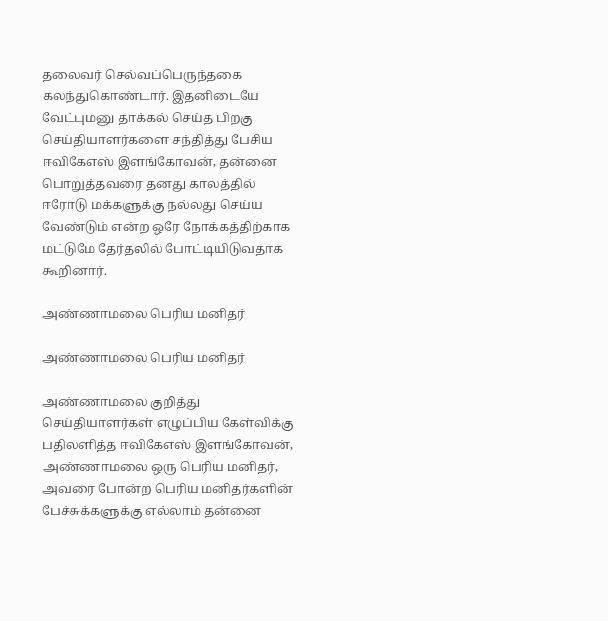தலைவர் செல்வப்பெருந்தகை கலந்துகொண்டார். இதனிடையே வேட்புமனு தாக்கல் செய்த பிறகு செய்தியாளர்களை சந்தித்து பேசிய ஈவிகேஎஸ் இளங்கோவன், தன்னை பொறுத்தவரை தனது காலத்தில் ஈரோடு மக்களுக்கு நல்லது செய்ய வேண்டும் என்ற ஒரே நோக்கத்திற்காக மட்டுமே தேர்தலில் போட்டியிடுவதாக கூறினார்.

அண்ணாமலை பெரிய மனிதர்

அண்ணாமலை பெரிய மனிதர்

அண்ணாமலை குறித்து செய்தியாளர்கள் எழுப்பிய கேள்விக்கு பதிலளித்த ஈவிகேஎஸ் இளங்கோவன், அண்ணாமலை ஒரு பெரிய மனிதர், அவரை போன்ற பெரிய மனிதர்களின் பேச்சுக்களுக்கு எல்லாம் தன்னை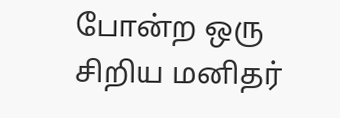போன்ற ஒரு சிறிய மனிதர்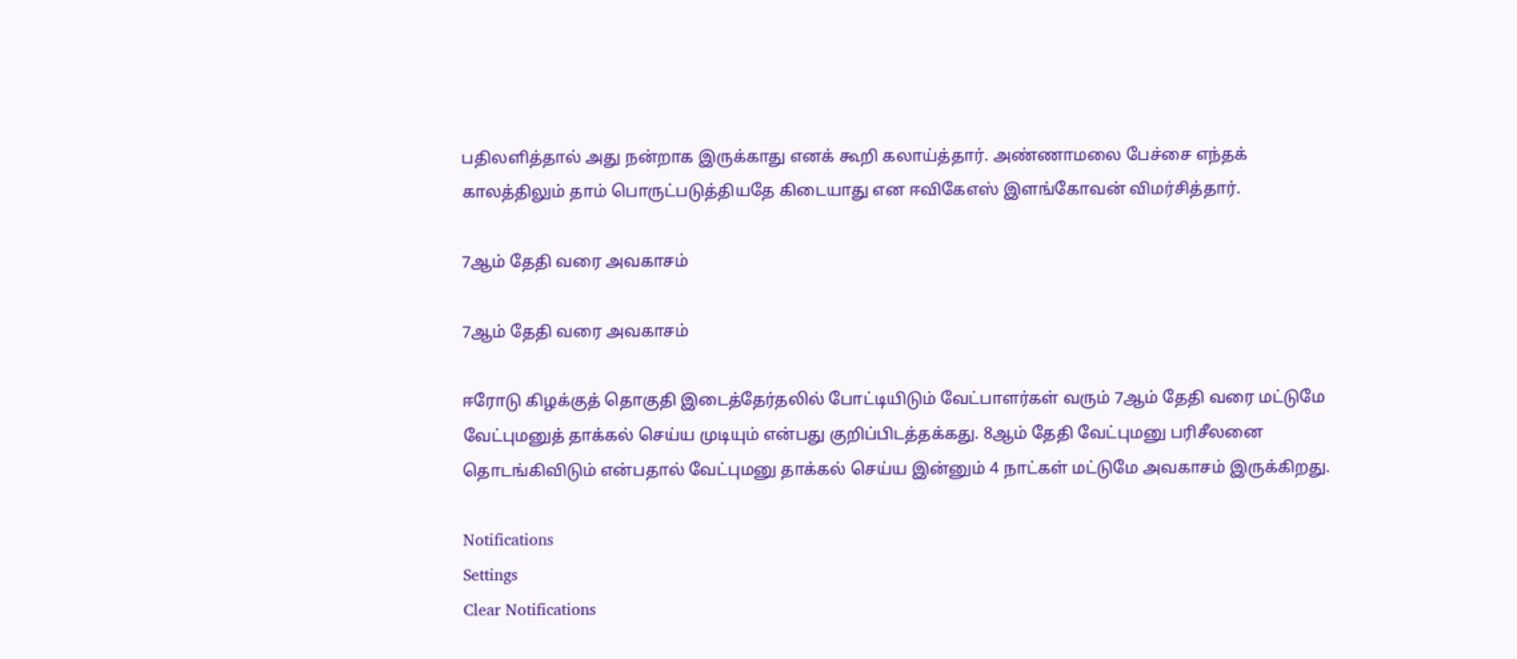பதிலளித்தால் அது நன்றாக இருக்காது எனக் கூறி கலாய்த்தார். அண்ணாமலை பேச்சை எந்தக் காலத்திலும் தாம் பொருட்படுத்தியதே கிடையாது என ஈவிகேஎஸ் இளங்கோவன் விமர்சித்தார்.

7ஆம் தேதி வரை அவகாசம்

7ஆம் தேதி வரை அவகாசம்

ஈரோடு கிழக்குத் தொகுதி இடைத்தேர்தலில் போட்டியிடும் வேட்பாளர்கள் வரும் 7ஆம் தேதி வரை மட்டுமே வேட்புமனுத் தாக்கல் செய்ய முடியும் என்பது குறிப்பிடத்தக்கது. 8ஆம் தேதி வேட்புமனு பரிசீலனை தொடங்கிவிடும் என்பதால் வேட்புமனு தாக்கல் செய்ய இன்னும் 4 நாட்கள் மட்டுமே அவகாசம் இருக்கிறது.

Notifications
Settings
Clear Notifications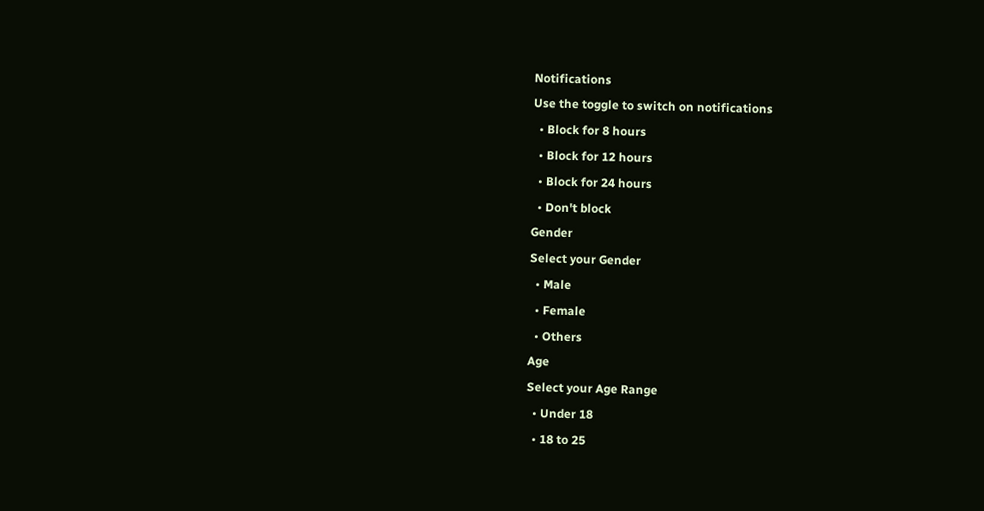Notifications
Use the toggle to switch on notifications
  • Block for 8 hours
  • Block for 12 hours
  • Block for 24 hours
  • Don't block
Gender
Select your Gender
  • Male
  • Female
  • Others
Age
Select your Age Range
  • Under 18
  • 18 to 25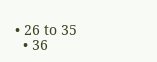• 26 to 35
  • 36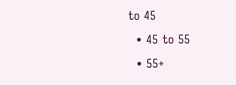to 45
  • 45 to 55
  • 55+